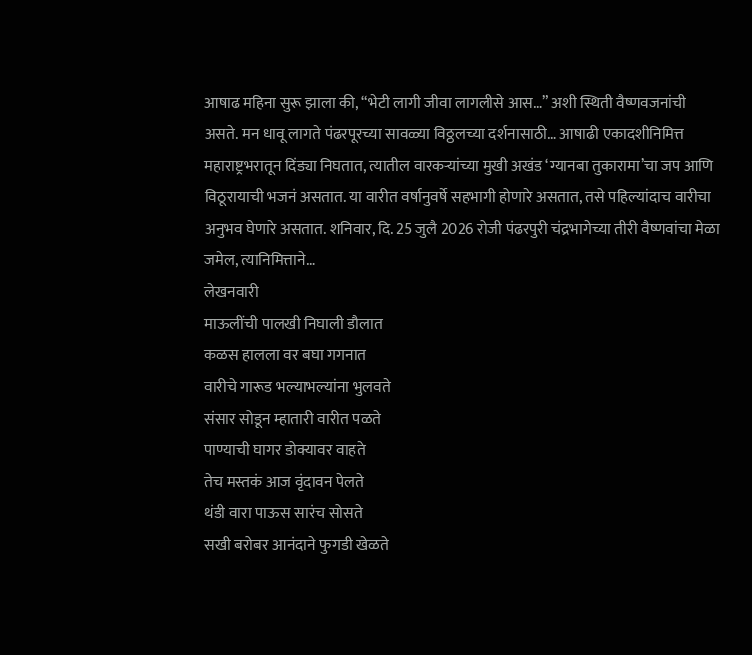आषाढ महिना सुरू झाला की, “भेटी लागी जीवा लागलीसे आस…” अशी स्थिती वैष्णवजनांची असते. मन धावू लागते पंढरपूरच्या सावळ्या विठ्ठलच्या दर्शनासाठी… आषाढी एकादशीनिमित्त महाराष्ट्रभरातून दिंड्या निघतात, त्यातील वारकऱ्यांच्या मुखी अखंड ‘ग्यानबा तुकारामा’चा जप आणि विठूरायाची भजनं असतात. या वारीत वर्षानुवर्षे सहभागी होणारे असतात, तसे पहिल्यांदाच वारीचा अनुभव घेणारे असतात. शनिवार, दि. 25 जुलै 2026 रोजी पंढरपुरी चंद्रभागेच्या तीरी वैष्णवांचा मेळा जमेल, त्यानिमित्ताने…
लेखनवारी
माऊलींची पालखी निघाली डौलात
कळस हालला वर बघा गगनात
वारीचे गारूड भल्याभल्यांना भुलवते
संसार सोडून म्हातारी वारीत पळते
पाण्याची घागर डोक्यावर वाहते
तेच मस्तकं आज वृंदावन पेलते
थंडी वारा पाऊस सारंच सोसते
सखी बरोबर आनंदाने फुगडी खेळते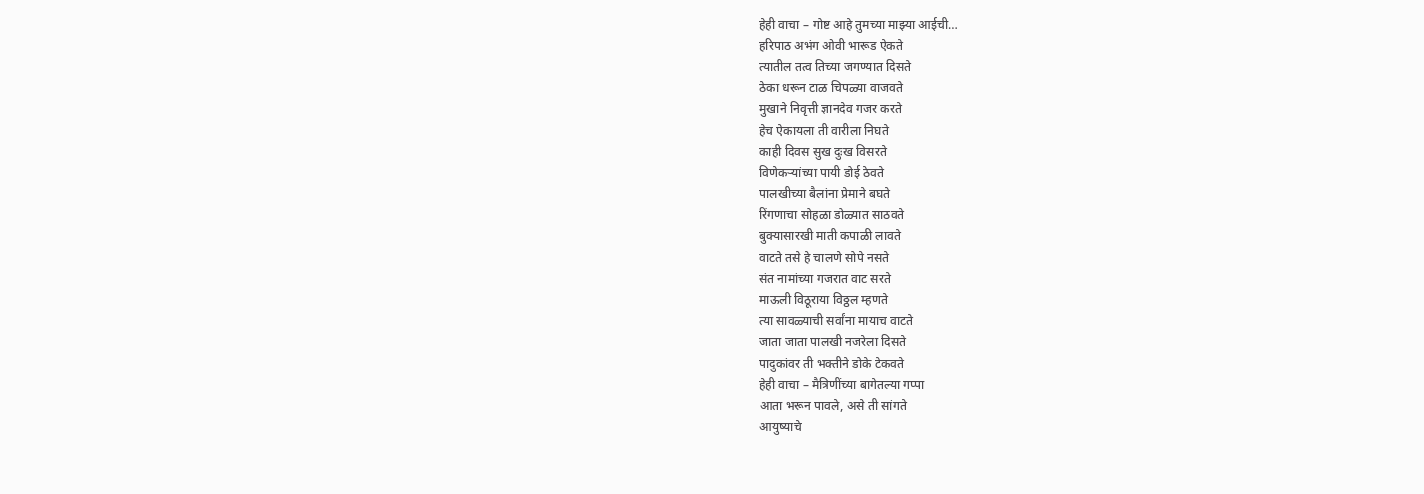हेही वाचा – गोष्ट आहे तुमच्या माझ्या आईची…
हरिपाठ अभंग ओवी भारूड ऐकते
त्यातील तत्व तिच्या जगण्यात दिसते
ठेका धरून टाळ चिपळ्या वाजवते
मुखाने निवृत्ती ज्ञानदेव गजर करते
हेच ऐकायला ती वारीला निघते
काही दिवस सुख दुःख विसरते
विणेकऱ्यांच्या पायी डोई ठेवते
पालखीच्या बैलांना प्रेमाने बघते
रिंगणाचा सोहळा डोळ्यात साठवते
बुक्यासारखी माती कपाळी लावते
वाटते तसे हे चालणे सोपे नसते
संत नामांच्या गजरात वाट सरते
माऊली विठूराया विठ्ठल म्हणते
त्या सावळ्याची सर्वांना मायाच वाटते
जाता जाता पालखी नजरेला दिसते
पादुकांवर ती भक्तीने डोके टेकवते
हेही वाचा – मैत्रिणींच्या बागेतल्या गप्पा
आता भरून पावले, असे ती सांगते
आयुष्याचे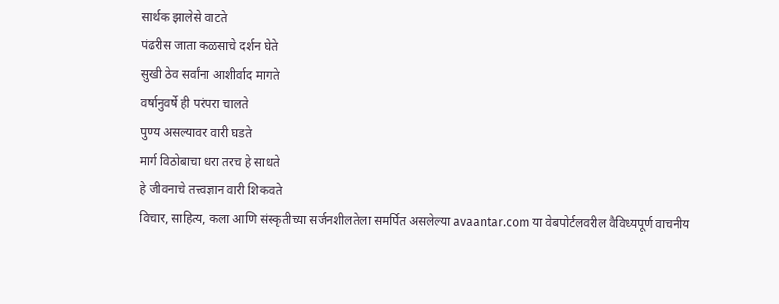सार्थक झालेसे वाटते
पंढरीस जाता कळसाचे दर्शन घेते
सुखी ठेव सर्वांना आशीर्वाद मागते
वर्षानुवर्षे ही परंपरा चालते
पुण्य असल्यावर वारी घडते
मार्ग विठोबाचा धरा तरच हे साधते
हे जीवनाचे तत्त्वज्ञान वारी शिकवते
विचार, साहित्य, कला आणि संस्कृतीच्या सर्जनशीलतेला समर्पित असलेल्या avaantar.com या वेबपोर्टलवरील वैविध्यपूर्ण वाचनीय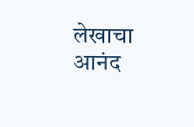लेखाचा आनंद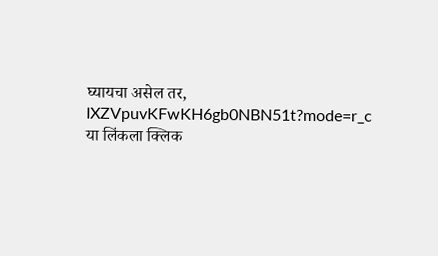घ्यायचा असेल तर,
IXZVpuvKFwKH6gb0NBN51t?mode=r_c
या लिंकला क्लिक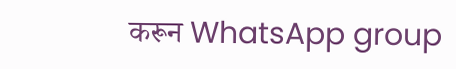करून WhatsApp group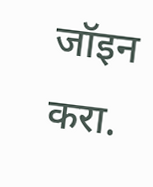जॉइन करा.